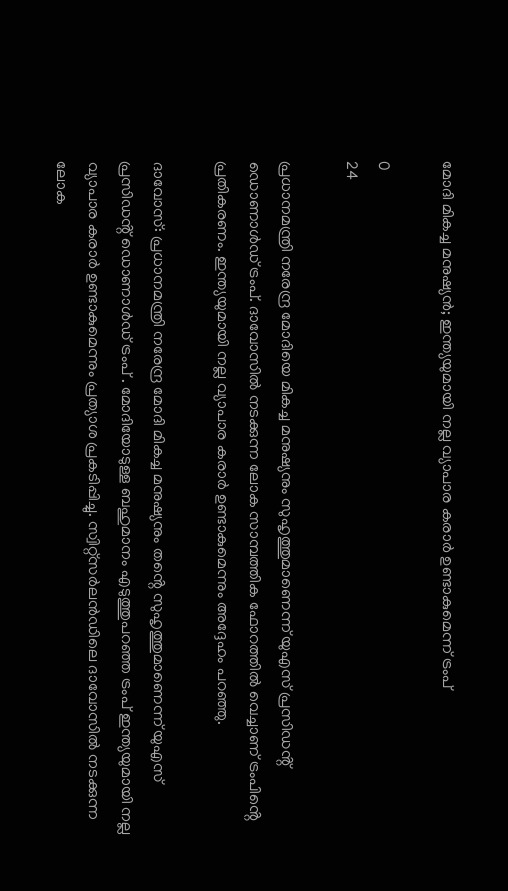മോദി മികച്ച മനുഷ്യൻ; ഇന്ത്യയുമായി നല്ല വ്യാപാര കരാർ ഉണ്ടാകുമെന്ന് ട്രംപ്

0
24

പ്രധാനമന്ത്രി നരേന്ദ്ര മോദിയെ മികച്ച മനുഷ്യനും സുഹൃത്തുമാണെന്ന് യുഎസ് പ്രസിഡൻ്റ് ഡൊണാൾഡ് ട്രംപ്. ദാവോസിൽ നടക്കുന്ന ലോക സാമ്പത്തിക ഫോറത്തിൽ വെച്ചാണ് ട്രംപിൻ്റെ പ്രതികരണം. ഇന്ത്യയുമായി നല്ല വ്യാപാര കരാർ ഉണ്ടാകുമെന്നും അദ്ദേഹം പറഞ്ഞു.

ദാവോസ്: പ്രധാനമന്ത്രി നരേന്ദ്ര മോദി മികച്ച മനുഷ്യനും തൻ്റെ സുഹൃത്തുമാണെന്ന് യുഎസ് പ്രസിഡൻ്റ് ഡൊണാൾഡ് ട്രംപ് . മോദിയോടുള്ള ബഹുമാനം എടുത്തുപറഞ്ഞ ട്രംപ് ഇന്ത്യയുമായി നല്ല വ്യാപാര കരാർ ഉണ്ടാകുമെന്നും പ്രത്യാശ പ്രകടിപ്പിച്ചു. സ്വിറ്റ്സർലൻഡിലെ ദാവോസിൽ നടക്കുന്ന ലോക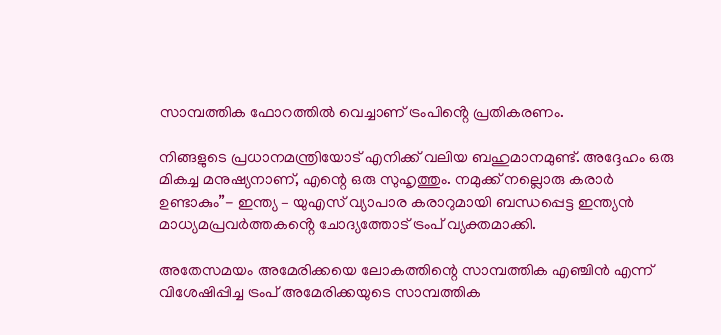സാമ്പത്തിക ഫോറത്തിൽ വെച്ചാണ് ട്രംപിൻ്റെ പ്രതികരണം.

നിങ്ങളുടെ പ്രധാനമന്ത്രിയോട് എനിക്ക് വലിയ ബഹുമാനമുണ്ട്. അദ്ദേഹം ഒരു മികച്ച മനുഷ്യനാണ്, എന്റെ ഒരു സുഹൃത്തും. നമുക്ക് നല്ലൊരു കരാർ ഉണ്ടാകും”- ഇന്ത്യ – യുഎസ് വ്യാപാര കരാറുമായി ബന്ധപ്പെട്ട ഇന്ത്യൻ മാധ്യമപ്രവർത്തകൻ്റെ ചോദ്യത്തോട് ട്രംപ് വ്യക്തമാക്കി.

അതേസമയം അമേരിക്കയെ ലോകത്തിന്റെ സാമ്പത്തിക എഞ്ചിൻ എന്ന് വിശേഷിപ്പിച്ച ട്രംപ് അമേരിക്കയുടെ സാമ്പത്തിക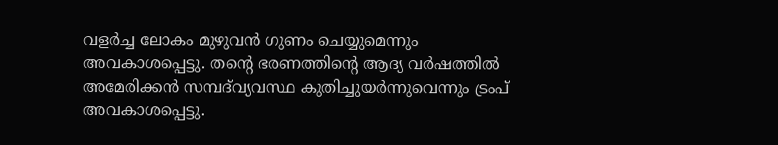വളർച്ച ലോകം മുഴുവൻ ഗുണം ചെയ്യുമെന്നും അവകാശപ്പെട്ടു. തന്റെ ഭരണത്തിന്റെ ആദ്യ വർഷത്തിൽ അമേരിക്കൻ സമ്പദ്‌വ്യവസ്ഥ കുതിച്ചുയർന്നുവെന്നും ട്രംപ് അവകാശപ്പെട്ടു.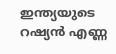ഇന്ത്യയുടെ റഷ്യൻ എണ്ണ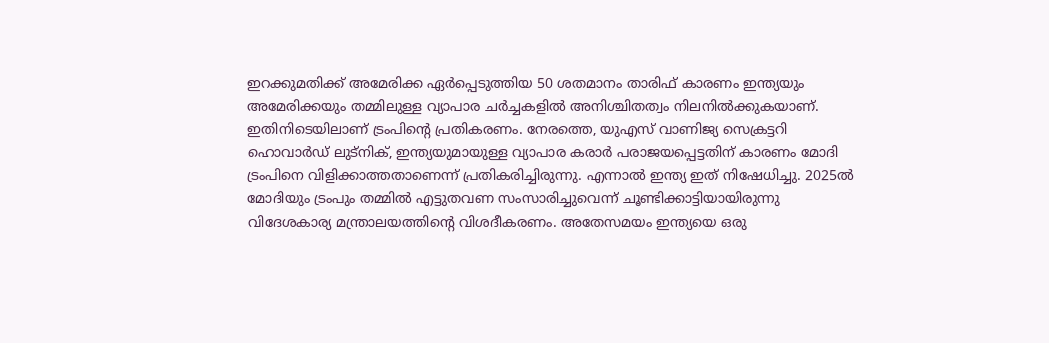ഇറക്കുമതിക്ക് അമേരിക്ക ഏർപ്പെടുത്തിയ 50 ശതമാനം താരിഫ് കാരണം ഇന്ത്യയും അമേരിക്കയും തമ്മിലുള്ള വ്യാപാര ചർച്ചകളിൽ അനിശ്ചിതത്വം നിലനിൽക്കുകയാണ്. ഇതിനിടെയിലാണ് ട്രംപിൻ്റെ പ്രതികരണം. നേരത്തെ, യുഎസ് വാണിജ്യ സെക്രട്ടറി ഹൊവാർഡ് ലുട്നിക്, ഇന്ത്യയുമായുള്ള വ്യാപാര കരാർ പരാജയപ്പെട്ടതിന് കാരണം മോദി ട്രംപിനെ വിളിക്കാത്തതാണെന്ന് പ്രതികരിച്ചിരുന്നു. എന്നാൽ ഇന്ത്യ ഇത് നിഷേധിച്ചു. 2025ൽ മോദിയും ട്രംപും തമ്മിൽ എട്ടുതവണ സംസാരിച്ചുവെന്ന് ചൂണ്ടിക്കാട്ടിയായിരുന്നു വിദേശകാര്യ മന്ത്രാലയത്തിൻ്റെ വിശദീകരണം. അതേസമയം ഇന്ത്യയെ ഒരു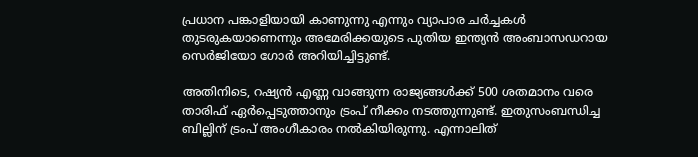പ്രധാന പങ്കാളിയായി കാണുന്നു എന്നും വ്യാപാര ചർച്ചകൾ തുടരുകയാണെന്നും അമേരിക്കയുടെ പുതിയ ഇന്ത്യൻ അംബാസഡറായ സെർജിയോ ഗോർ അറിയിച്ചിട്ടുണ്ട്.

അതിനിടെ, റഷ്യൻ എണ്ണ വാങ്ങുന്ന രാജ്യങ്ങൾക്ക് 500 ശതമാനം വരെ താരിഫ് ഏർപ്പെടുത്താനും ട്രംപ് നീക്കം നടത്തുന്നുണ്ട്. ഇതുസംബന്ധിച്ച ബില്ലിന് ട്രംപ് അംഗീകാരം നൽകിയിരുന്നു. എന്നാലിത്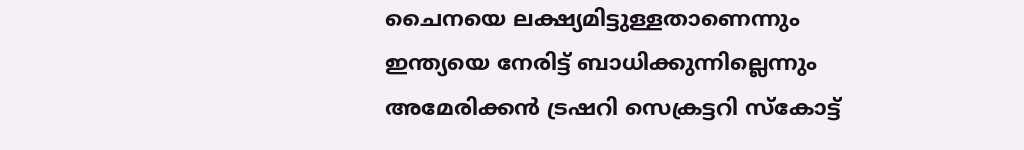ചൈനയെ ലക്ഷ്യമിട്ടുള്ളതാണെന്നും ഇന്ത്യയെ നേരിട്ട് ബാധിക്കുന്നില്ലെന്നും അമേരിക്കൻ ട്രഷറി സെക്രട്ടറി സ്കോട്ട്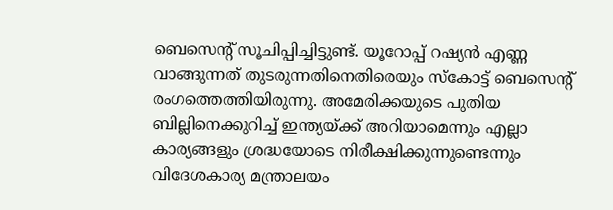ബെസെന്റ് സൂചിപ്പിച്ചിട്ടുണ്ട്. യൂറോപ്പ് റഷ്യൻ എണ്ണ വാങ്ങുന്നത് തുടരുന്നതിനെതിരെയും സ്കോട്ട് ബെസെന്റ് രംഗത്തെത്തിയിരുന്നു. അമേരിക്കയുടെ പുതിയ ബില്ലിനെക്കുറിച്ച് ഇന്ത്യയ്ക്ക് അറിയാമെന്നും എല്ലാ കാര്യങ്ങളും ശ്രദ്ധയോടെ നിരീക്ഷിക്കുന്നുണ്ടെന്നും വിദേശകാര്യ മന്ത്രാലയം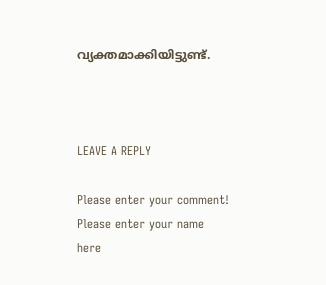വ്യക്തമാക്കിയിട്ടുണ്ട്.



LEAVE A REPLY

Please enter your comment!
Please enter your name here